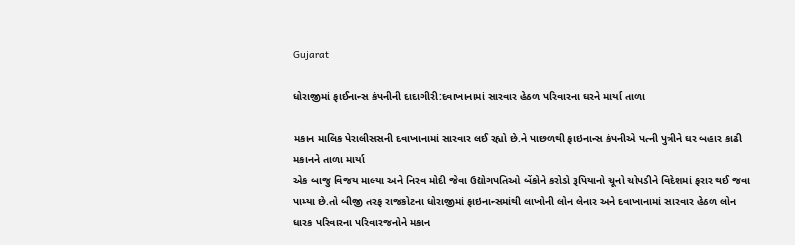Gujarat

ધોરાજીમાં ફાઈનાન્સ કંપનીની દાદાગીરી:દવાખાનામાં સારવાર હેઠળ પરિવારના ઘરને માર્યા તાળા

મકાન માલિક પેરાલીસસની દવાખાનામાં સારવાર લઈ રહ્યો છે.ને પાછળથી ફાઇનાન્સ કંપનીએ પત્ની પુત્રીને ઘર બહાર કાઢી મકાનને તાળા માર્યા
એક બાજુ વિજય માલ્યા અને નિરવ મોદી જેવા ઉદ્યોગપતિઓ બેંકોને કરોડો રૂપિયાનો ચૂનો ચોપડીને વિદેશમાં ફરાર થઈ જવા પામ્યા છે.તો બીજી તરફ રાજકોટના ધોરાજીમાં ફાઇનાન્સમાંથી લાખોની લોન લેનાર અને દવાખાનામાં સારવાર હેઠળ લોન ધારક પરિવારના પરિવારજનોને મકાન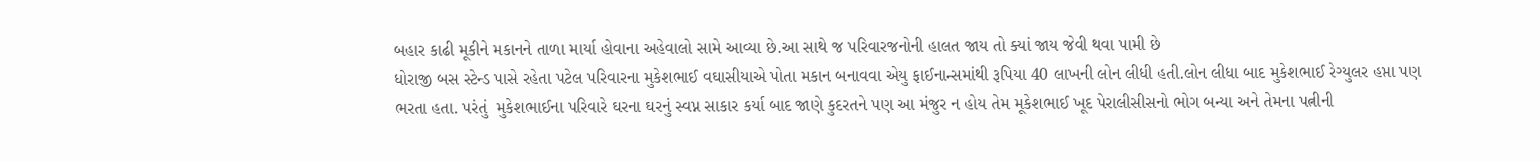બહાર કાઢી મૂકીને મકાનને તાળા માર્યા હોવાના અહેવાલો સામે આવ્યા છે.આ સાથે જ પરિવારજનોની હાલત જાય તો ક્યાં જાય જેવી થવા પામી છે
ધોરાજી બસ સ્ટેન્ડ પાસે રહેતા પટેલ પરિવારના મુકેશભાઈ વઘાસીયાએ પોતા મકાન બનાવવા એયુ ફાઈનાન્સમાંથી રૂપિયા 40 લાખની લોન લીધી હતી.લોન લીધા બાદ મુકેશભાઈ રેગ્યુલર હપ્તા પણ ભરતા હતા. પરંતું  મુકેશભાઈના પરિવારે ઘરના ઘરનું સ્વપ્ન સાકાર કર્યા બાદ જાણે કુદરતને પણ આ મંજુર ન હોય તેમ મૂકેશભાઈ ખૂદ પેરાલીસીસનો ભોગ બન્યા અને તેમના પત્નીની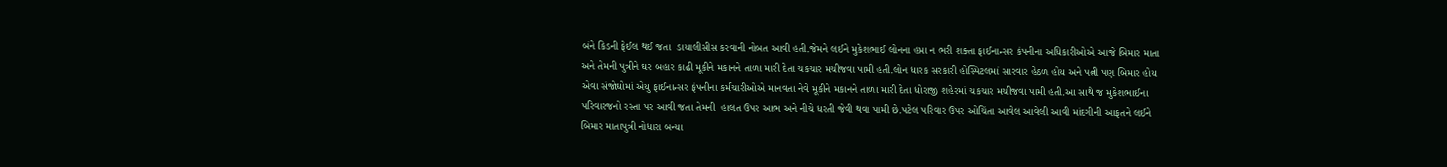બંને કિડની ફેઈલ થઈ જતા  ડાયાલીસીસ કરવાની નોબત આવી હતી.જેમને લઈને મુકેશભાઈ લોનના હપ્તા ન ભરી શક્તા ફાઈનાન્સર કંપનીના અધિકારીઓએ આજે બિમાર માતા અને તેમની પુત્રીને ઘર બહાર કાઢી મૂકીને મકાનને તાળા મારી દેતા ચકચાર મચીજવા પામી હતી.લોન ધારક સરકારી હોસ્પિટલમાં સારવાર હેઠળ હોય અને પત્ની પણ બિમાર હોય એવા સંજોઘોમાં એયુ ફાઈનાન્સર ફંપનીના કર્મચારીઓએ માનવતા નેવે મૂકીને મકાનને તાળા મારી દેતા ધોરાજી શહેરમાં ચકચાર મચીજવા પામી હતી.આ સાથે જ મુકેશભાઈના પરિવારજનો રસ્તા પર આવી જતા તેમની  હાલત ઉપર આભ અને નીચે ધરતી જેવી થવા પામી છે.પટેલ પરિવાર ઉપર ઓચિંતા આવેલ આવેલી આવી માંદગીની આફતને લઈને બિમાર માતાપુત્રી નોધારા બન્યા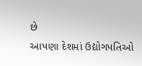છે
આપણા દેશમાં ઉદ્યોગપતિઓ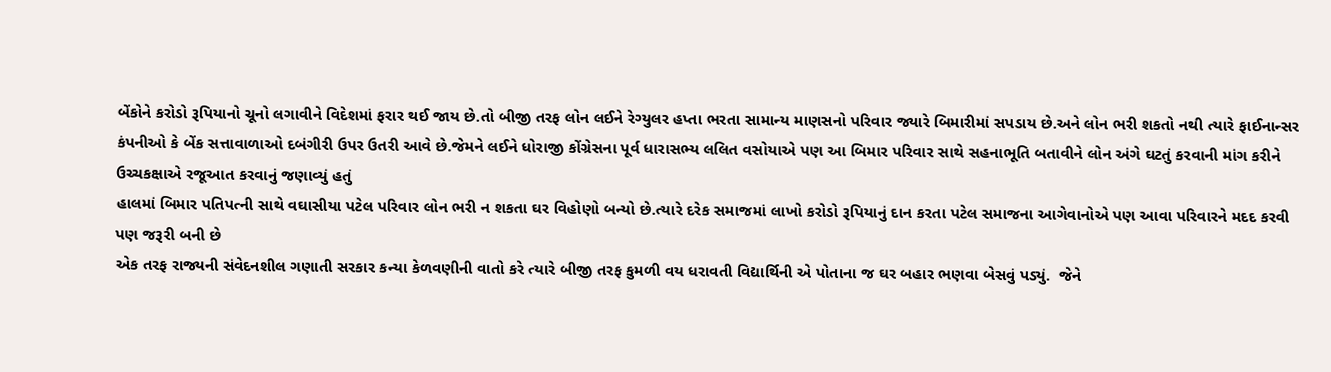બેંકોને કરોડો રૂપિયાનો ચૂનો લગાવીને વિદેશમાં ફરાર થઈ જાય છે.તો બીજી તરફ લોન લઈને રેગ્યુલર હપ્તા ભરતા સામાન્ય માણસનો પરિવાર જ્યારે બિમારીમાં સપડાય છે.અને લોન ભરી શકતો નથી ત્યારે ફાઈનાન્સર કંપનીઓ કે બેંક સત્તાવાળાઓ દબંગીરી ઉપર ઉતરી આવે છે.જેમને લઈને ધોરાજી કોંગ્રેસના પૂર્વ ધારાસભ્ય લલિત વસોયાએ પણ આ બિમાર પરિવાર સાથે સહનાભૂતિ બતાવીને લોન અંગે ઘટતું કરવાની માંગ કરીને ઉચ્ચકક્ષાએ રજૂઆત કરવાનું જણાવ્યું હતું
હાલમાં બિમાર પતિપત્ની સાથે વઘાસીયા પટેલ પરિવાર લોન ભરી ન શકતા ઘર વિહોણો બન્યો છે.ત્યારે દરેક સમાજમાં લાખો કરોડો રૂપિયાનું દાન કરતા પટેલ સમાજના આગેવાનોએ પણ આવા પરિવારને મદદ કરવી પણ જરૂરી બની છે
એક તરફ રાજ્યની સંવેદનશીલ ગણાતી સરકાર કન્યા કેળવણીની વાતો કરે ત્યારે બીજી તરફ કુમળી વય ધરાવતી વિદ્યાર્થિની એ પોતાના જ ઘર બહાર ભણવા બેસવું પડ્યું.  જેને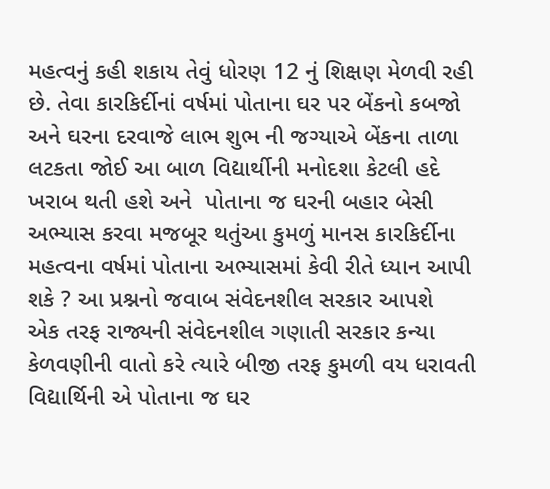મહત્વનું કહી શકાય તેવું ધોરણ 12 નું શિક્ષણ મેળવી રહી છે. તેવા કારકિર્દીનાં વર્ષમાં પોતાના ઘર પર બેંકનો કબજો અને ઘરના દરવાજે લાભ શુભ ની જગ્યાએ બેંકના તાળા લટકતા જોઈ આ બાળ વિદ્યાર્થીની મનોદશા કેટલી હદે ખરાબ થતી હશે અને  પોતાના જ ઘરની બહાર બેસી અભ્યાસ કરવા મજબૂર થતુંઆ કુમળું માનસ કારકિર્દીના મહત્વના વર્ષમાં પોતાના અભ્યાસમાં કેવી રીતે ધ્યાન આપી શકે ? આ પ્રશ્નનો જવાબ સંવેદનશીલ સરકાર આપશે
એક તરફ રાજ્યની સંવેદનશીલ ગણાતી સરકાર કન્યા કેળવણીની વાતો કરે ત્યારે બીજી તરફ કુમળી વય ધરાવતી વિદ્યાર્થિની એ પોતાના જ ઘર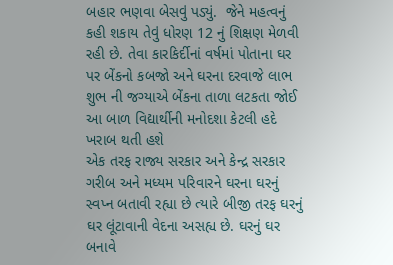બહાર ભણવા બેસવું પડ્યું.  જેને મહત્વનું કહી શકાય તેવું ધોરણ 12 નું શિક્ષણ મેળવી રહી છે. તેવા કારકિર્દીનાં વર્ષમાં પોતાના ઘર પર બેંકનો કબજો અને ઘરના દરવાજે લાભ શુભ ની જગ્યાએ બેંકના તાળા લટકતા જોઈ આ બાળ વિદ્યાર્થીની મનોદશા કેટલી હદે ખરાબ થતી હશે
એક તરફ રાજ્ય સરકાર અને કેન્દ્ર સરકાર ગરીબ અને મધ્યમ પરિવારને ઘરના ઘરનું સ્વપ્ન બતાવી રહ્યા છે ત્યારે બીજી તરફ ઘરનું ઘર લૂંટાવાની વેદના અસહ્ય છે. ઘરનું ઘર બનાવે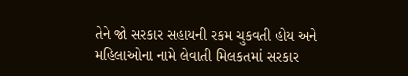તેને જો સરકાર સહાયની રકમ ચુકવતી હોય અને મહિલાઓના નામે લેવાતી મિલકતમાં સરકાર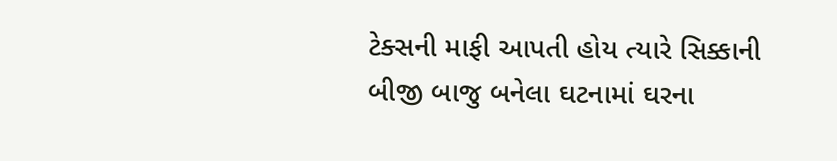ટેક્સની માફી આપતી હોય ત્યારે સિક્કાની બીજી બાજુ બનેલા ઘટનામાં ઘરના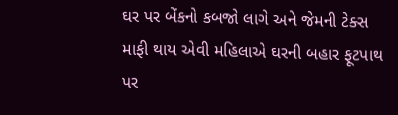ઘર પર બેંકનો કબજો લાગે અને જેમની ટેક્સ માફી થાય એવી મહિલાએ ઘરની બહાર ફૂટપાથ પર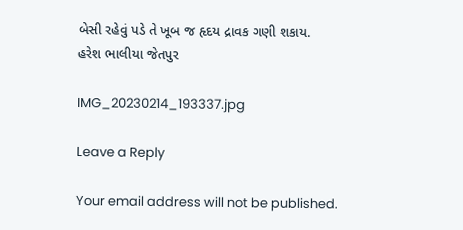બેસી રહેવું પડે તે ખૂબ જ હૃદય દ્રાવક ગણી શકાય.
હરેશ ભાલીયા જેતપુર

IMG_20230214_193337.jpg

Leave a Reply

Your email address will not be published.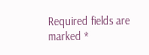Required fields are marked *